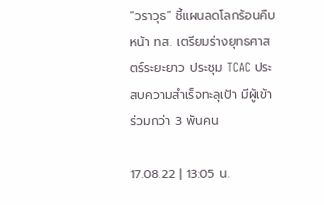“วราวุธ” ชี้แผนลดโลกร้อนคืบหน้า ทส. เตรียมร่างยุทธศาสตร์ระยะยาว ประชุม TCAC ประสบความสำเร็จทะลุเป้า มีผู้เข้าร่วมกว่า 3 พันคน

17.08.22 | 13:05 น.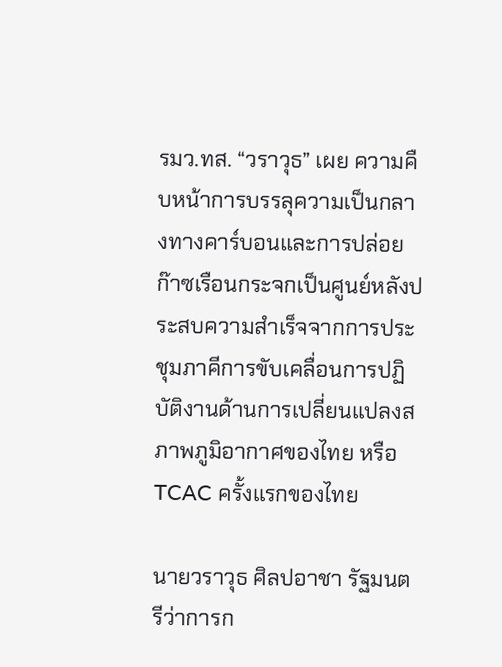รมว.ทส. “วราวุธ” เผย ความคืบหน้าการบรรลุความเป็นกลางทางคาร์บอนและการปล่อยก๊าซเรือนกระจกเป็นศูนย์หลังประสบความสำเร็จจากการประชุมภาคีการขับเคลื่อนการปฏิบัติงานด้านการเปลี่ยนแปลงสภาพภูมิอากาศของไทย หรือ TCAC ครั้งแรกของไทย

นายวราวุธ ศิลปอาชา รัฐมนตรีว่าการก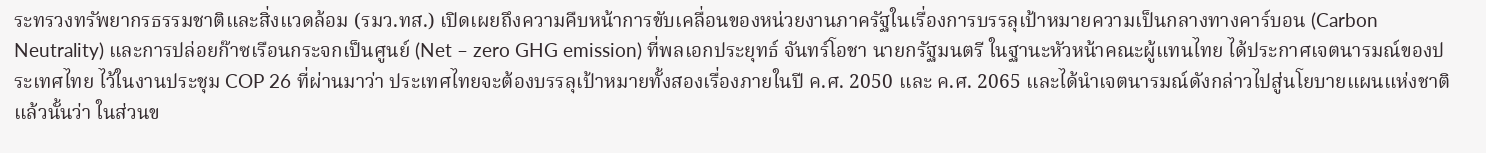ระทรวงทรัพยากรธรรมชาติและสิ่งแวดล้อม (รมว.ทส.) เปิดเผยถึงความคืบหน้าการขับเคลื่อนของหน่วยงานภาครัฐในเรื่องการบรรลุเป้าหมายความเป็นกลางทางคาร์บอน (Carbon Neutrality) และการปล่อยก๊าซเรือนกระจกเป็นศูนย์ (Net – zero GHG emission) ที่พลเอกประยุทธ์ จันทร์โอชา นายกรัฐมนตรี ในฐานะหัวหน้าคณะผู้แทนไทย ได้ประกาศเจตนารมณ์ของประเทศไทย ไว้ในงานประชุม COP 26 ที่ผ่านมาว่า ประเทศไทยจะต้องบรรลุเป้าหมายทั้งสองเรื่องภายในปี ค.ศ. 2050 และ ค.ศ. 2065 และได้นำเจตนารมณ์ดังกล่าวไปสู่นโยบายแผนแห่งชาติแล้วนั้นว่า ในส่วนข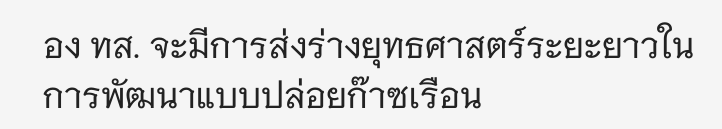อง ทส. จะมีการส่งร่างยุทธศาสตร์ระยะยาวในการพัฒนาแบบปล่อยก๊าซเรือน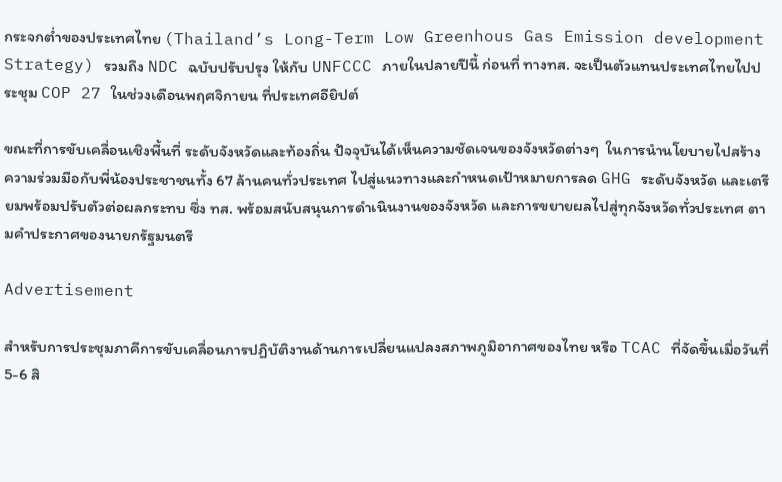กระจกต่ำของประเทศไทย (Thailand’s Long-Term Low Greenhous Gas Emission development Strategy) รวมถึง NDC ฉบับปรับปรุง ให้กับ UNFCCC ภายในปลายปีนี้ ก่อนที่ ทางทส. จะเป็นตัวแทนประเทศไทยไปประชุม COP 27 ในช่วงเดือนพฤศจิกายน ที่ประเทศอียิปต์

ขณะที่การขับเคลื่อนเชิงพื้นที่ ระดับจังหวัดและท้องถิ่น ปัจจุบันได้เห็นความชัดเจนของจังหวัดต่างๆ  ในการนำนโยบายไปสร้างความร่วมมือกับพี่น้องประชาชนทั้ง 67 ล้านคนทั่วประเทศ ไปสู่แนวทางและกำหนดเป้าหมายการลด GHG ระดับจังหวัด และเตรียมพร้อมปรับตัวต่อผลกระทบ ซึ่ง ทส. พร้อมสนับสนุนการดำเนินงานของจังหวัด และการขยายผลไปสู่ทุกจังหวัดทั่วประเทศ ตามคำประกาศของนายกรัฐมนตรี

Advertisement

สำหรับการประชุมภาคีการขับเคลื่อนการปฏิบัติงานด้านการเปลี่ยนแปลงสภาพภูมิอากาศของไทย หรือ TCAC ที่จัดขึ้นเมื่อวันที่ 5-6 สิ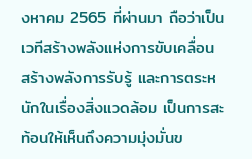งหาคม 2565 ที่ผ่านมา ถือว่าเป็นเวทีสร้างพลังแห่งการขับเคลื่อน สร้างพลังการรับรู้ และการตระหนักในเรื่องสิ่งแวดล้อม เป็นการสะท้อนให้เห็นถึงความมุ่งมั่นข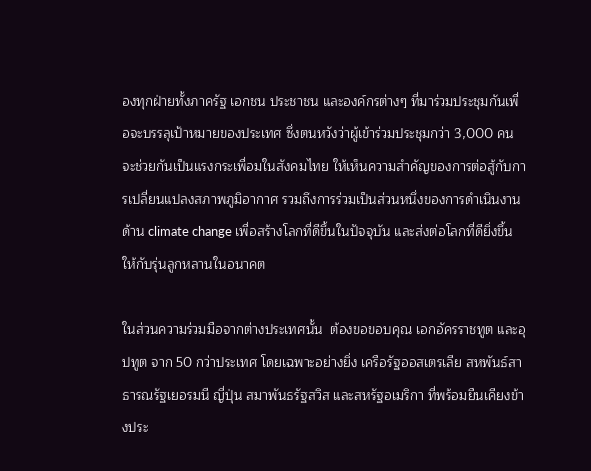องทุกฝ่ายทั้งภาครัฐ เอกชน ประชาชน และองค์กรต่างๆ ที่มาร่วมประชุมกันเพื่อจะบรรลุเป้าหมายของประเทศ ซึ่งตนหวังว่าผู้เข้าร่วมประชุมกว่า 3,000 คนจะช่วยกันเป็นแรงกระเพื่อมในสังคมไทย ให้เห็นความสำคัญของการต่อสู้กับการเปลี่ยนแปลงสภาพภูมิอากาศ รวมถึงการร่วมเป็นส่วนหนึ่งของการดำเนินงานด้าน climate change เพื่อสร้างโลกที่ดีขึ้นในปัจจุบัน และส่งต่อโลกที่ดียิ่งขึ้นให้กับรุ่นลูกหลานในอนาคต

ในส่วนความร่วมมือจากต่างประเทศนั้น  ต้องขอขอบคุณ เอกอัครราชทูต และอุปทูต จาก 50 กว่าประเทศ โดยเฉพาะอย่างยิ่ง เครือรัฐออสเตรเลีย สหพันธ์สาธารณรัฐเยอรมนี ญี่ปุ่น สมาพันธรัฐสวิส และสหรัฐอเมริกา ที่พร้อมยืนเคียงข้างประ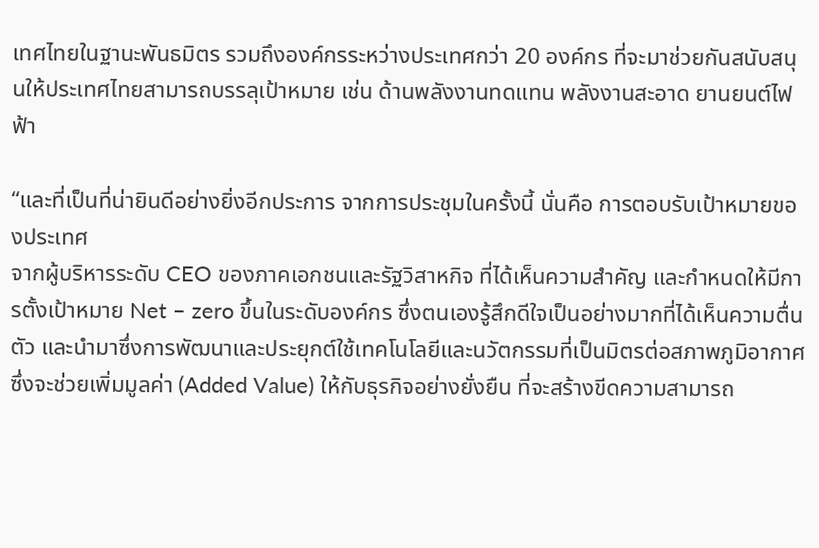เทศไทยในฐานะพันธมิตร รวมถึงองค์กรระหว่างประเทศกว่า 20 องค์กร ที่จะมาช่วยกันสนับสนุนให้ประเทศไทยสามารถบรรลุเป้าหมาย เช่น ด้านพลังงานทดแทน พลังงานสะอาด ยานยนต์ไฟฟ้า

“และที่เป็นที่น่ายินดีอย่างยิ่งอีกประการ จากการประชุมในครั้งนี้ นั่นคือ การตอบรับเป้าหมายของประเทศ
จากผู้บริหารระดับ CEO ของภาคเอกชนและรัฐวิสาหกิจ ที่ได้เห็นความสำคัญ และกำหนดให้มีการตั้งเป้าหมาย Net – zero ขึ้นในระดับองค์กร ซึ่งตนเองรู้สึกดีใจเป็นอย่างมากที่ได้เห็นความตื่นตัว และนำมาซึ่งการพัฒนาและประยุกต์ใช้เทคโนโลยีและนวัตกรรมที่เป็นมิตรต่อสภาพภูมิอากาศ ซึ่งจะช่วยเพิ่มมูลค่า (Added Value) ให้กับธุรกิจอย่างยั่งยืน ที่จะสร้างขีดความสามารถ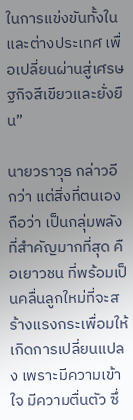ในการแข่งขันทั้งในและต่างประเทศ เพื่อเปลี่ยนผ่านสู่เศรษฐกิจสีเขียวและยั่งยืน”

นายวราวุธ กล่าวอีกว่า แต่สิ่งที่ตนเองถือว่า เป็นกลุ่มพลังที่สำคัญมากที่สุด คือเยาวชน ที่พร้อมเป็นคลื่นลูกใหม่ที่จะสร้างแรงกระเพื่อมให้เกิดการเปลี่ยนแปลง เพราะมีความเข้าใจ มีความตื่นตัว ซึ่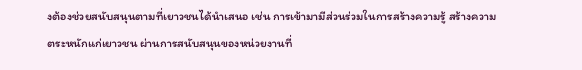งต้องช่วยสนับสนุนตามที่เยาวชนได้นำเสนอ เช่น การเข้ามามีส่วนร่วมในการสร้างความรู้ สร้างความตระหนักแก่เยาวชน ผ่านการสนับสนุนของหน่วยงานที่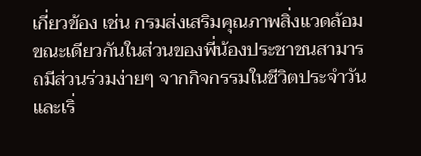เกี่ยวข้อง เช่น กรมส่งเสริมคุณภาพสิ่งแวดล้อม ขณะเดียวกันในส่วนของพี่น้องประชาชนสามารถมีส่วนร่วมง่ายๆ จากกิจกรรมในชีวิตประจำวัน และเริ่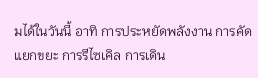มได้ในวันนี้ อาทิ การประหยัดพลังงาน การคัดแยกขยะ การรีไซเคิล การเดิน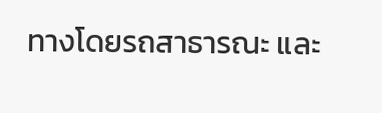ทางโดยรถสาธารณะ และ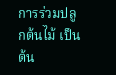การร่วมปลูกต้นไม้ เป็นต้น